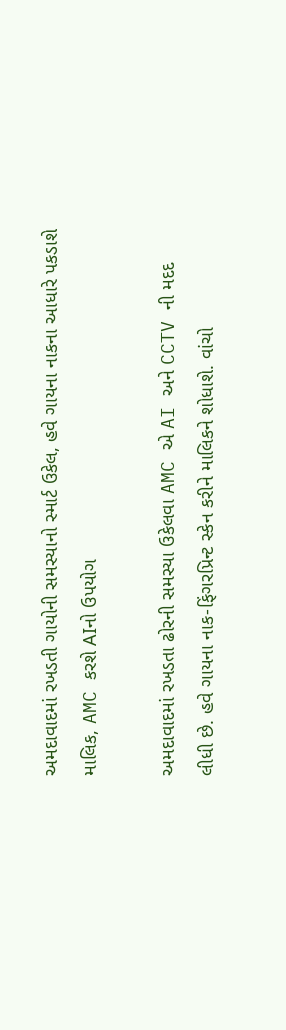અમદાવાદમાં રખડતી ગાયોની સમસ્યાનો સ્માર્ટ ઉકેલ, હવે ગાયના નાકના આધારે પકડાશે માલિક, AMC કરશે AIનો ઉપયોગ

અમદાવાદમાં રખડતા ઢોરની સમસ્યા ઉકેલવા AMC એ AI અને CCTV ની મદદ લીધી છે. હવે ગાયના નાક-ફિંગરપ્રિન્ટ સ્કેન કરીને માલિકને શોધાશે. વાંચો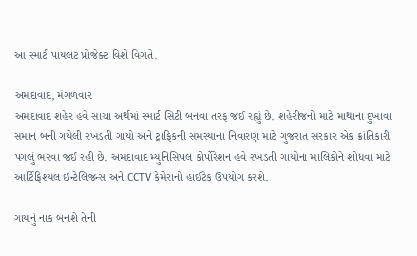આ સ્માર્ટ પાયલટ પ્રોજેક્ટ વિશે વિગતે.

અમદાવાદ, મંગળવાર
અમદાવાદ શહેર હવે સાચા અર્થમાં સ્માર્ટ સિટી બનવા તરફ જઈ રહ્યું છે. શહેરીજનો માટે માથાના દુખાવા સમાન બની ગયેલી રખડતી ગાયો અને ટ્રાફિકની સમસ્યાના નિવારણ માટે ગુજરાત સરકાર એક ક્રાંતિકારી પગલું ભરવા જઈ રહી છે. અમદાવાદ મ્યુનિસિપલ કોર્પોરેશન હવે રખડતી ગાયોના માલિકોને શોધવા માટે આર્ટિફિશ્યલ ઇન્ટેલિજન્સ અને CCTV કેમેરાનો હાઈટેક ઉપયોગ કરશે.

ગાયનું નાક બનશે તેની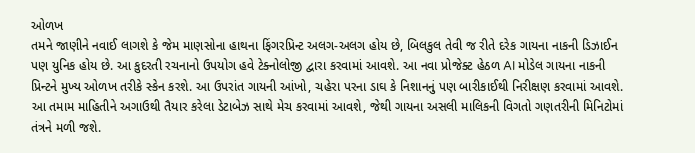ઓળખ
તમને જાણીને નવાઈ લાગશે કે જેમ માણસોના હાથના ફિંગરપ્રિન્ટ અલગ-અલગ હોય છે, બિલકુલ તેવી જ રીતે દરેક ગાયના નાકની ડિઝાઈન પણ યુનિક હોય છે. આ કુદરતી રચનાનો ઉપયોગ હવે ટેક્નોલોજી દ્વારા કરવામાં આવશે. આ નવા પ્રોજેક્ટ હેઠળ AI મોડેલ ગાયના નાકની પ્રિન્ટને મુખ્ય ઓળખ તરીકે સ્કેન કરશે. આ ઉપરાંત ગાયની આંખો, ચહેરા પરના ડાઘ કે નિશાનનું પણ બારીકાઈથી નિરીક્ષણ કરવામાં આવશે. આ તમામ માહિતીને અગાઉથી તૈયાર કરેલા ડેટાબેઝ સાથે મેચ કરવામાં આવશે, જેથી ગાયના અસલી માલિકની વિગતો ગણતરીની મિનિટોમાં તંત્રને મળી જશે.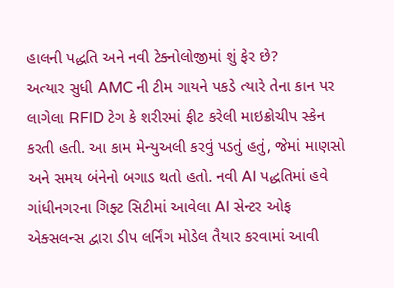હાલની પદ્ધતિ અને નવી ટેક્નોલોજીમાં શું ફેર છે?
અત્યાર સુધી AMC ની ટીમ ગાયને પકડે ત્યારે તેના કાન પર લાગેલા RFID ટેગ કે શરીરમાં ફીટ કરેલી માઇક્રોચીપ સ્કેન કરતી હતી. આ કામ મેન્યુઅલી કરવું પડતું હતું, જેમાં માણસો અને સમય બંનેનો બગાડ થતો હતો. નવી AI પદ્ધતિમાં હવે ગાંધીનગરના ગિફ્ટ સિટીમાં આવેલા AI સેન્ટર ઓફ એક્સલન્સ દ્વારા ડીપ લર્નિંગ મોડેલ તૈયાર કરવામાં આવી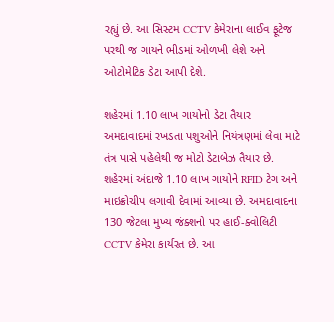રહ્યું છે. આ સિસ્ટમ CCTV કેમેરાના લાઈવ ફૂટેજ પરથી જ ગાયને ભીડમાં ઓળખી લેશે અને ઓટોમેટિક ડેટા આપી દેશે.

શહેરમાં 1.10 લાખ ગાયોનો ડેટા તૈયાર
અમદાવાદમાં રખડતા પશુઓને નિયંત્રણમાં લેવા માટે તંત્ર પાસે પહેલેથી જ મોટો ડેટાબેઝ તૈયાર છે. શહેરમાં અંદાજે 1.10 લાખ ગાયોને RFID ટેગ અને માઇક્રોચીપ લગાવી દેવામાં આવ્યા છે. અમદાવાદના 130 જેટલા મુખ્ય જંક્શનો પર હાઈ-ક્વોલિટી CCTV કેમેરા કાર્યરત છે. આ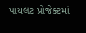પાયલટ પ્રોજેક્ટમાં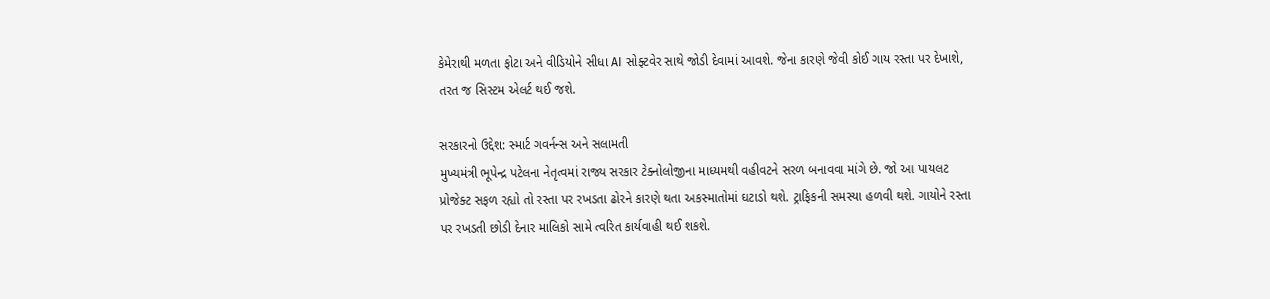કેમેરાથી મળતા ફોટા અને વીડિયોને સીધા AI સોફ્ટવેર સાથે જોડી દેવામાં આવશે. જેના કારણે જેવી કોઈ ગાય રસ્તા પર દેખાશે, તરત જ સિસ્ટમ એલર્ટ થઈ જશે.

સરકારનો ઉદ્દેશ: સ્માર્ટ ગવર્નન્સ અને સલામતી
મુખ્યમંત્રી ભૂપેન્દ્ર પટેલના નેતૃત્વમાં રાજ્ય સરકાર ટેક્નોલોજીના માધ્યમથી વહીવટને સરળ બનાવવા માંગે છે. જો આ પાયલટ પ્રોજેક્ટ સફળ રહ્યો તો રસ્તા પર રખડતા ઢોરને કારણે થતા અકસ્માતોમાં ઘટાડો થશે. ટ્રાફિકની સમસ્યા હળવી થશે. ગાયોને રસ્તા પર રખડતી છોડી દેનાર માલિકો સામે ત્વરિત કાર્યવાહી થઈ શકશે.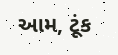આમ, ટૂંક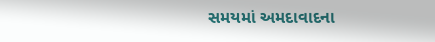સમયમાં અમદાવાદના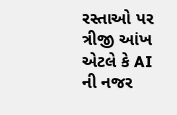રસ્તાઓ પર ત્રીજી આંખ એટલે કે AI ની નજર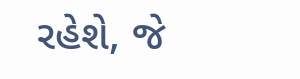રહેશે, જે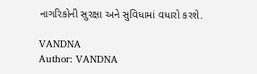નાગરિકોની સુરક્ષા અને સુવિધામાં વધારો કરશે.

VANDNA
Author: VANDNA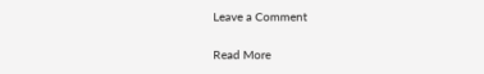Leave a Comment

Read More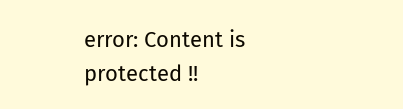error: Content is protected !!